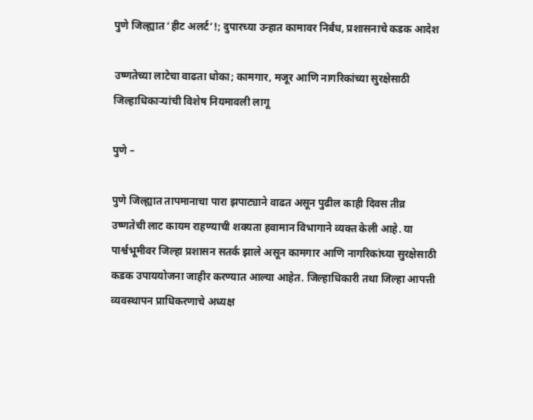पुणे जिल्ह्यात ‘हीट अलर्ट’!; दुपारच्या उन्हात कामावर निर्बंध, प्रशासनाचे कडक आदेश

उष्णतेच्या लाटेचा वाढता धोका; कामगार, मजूर आणि नागरिकांच्या सुरक्षेसाठी जिल्हाधिकाऱ्यांची विशेष नियमावली लागू

पुणे –

पुणे जिल्ह्यात तापमानाचा पारा झपाट्याने वाढत असून पुढील काही दिवस तीव्र उष्णतेची लाट कायम राहण्याची शक्यता हवामान विभागाने व्यक्त केली आहे. या पार्श्वभूमीवर जिल्हा प्रशासन सतर्क झाले असून कामगार आणि नागरिकांच्या सुरक्षेसाठी कडक उपाययोजना जाहीर करण्यात आल्या आहेत. जिल्हाधिकारी तथा जिल्हा आपत्ती व्यवस्थापन प्राधिकरणाचे अध्यक्ष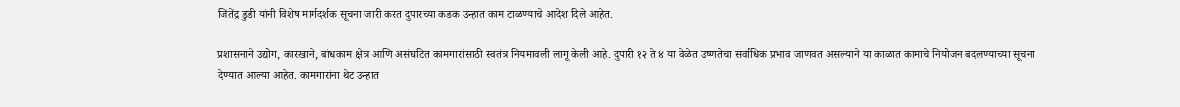जितेंद्र डुडी यांनी विशेष मार्गदर्शक सूचना जारी करत दुपारच्या कडक उन्हात काम टाळण्याचे आदेश दिले आहेत.

प्रशासनाने उद्योग, कारखाने, बांधकाम क्षेत्र आणि असंघटित कामगारांसाठी स्वतंत्र नियमावली लागू केली आहे. दुपारी १२ ते ४ या वेळेत उष्णतेचा सर्वाधिक प्रभाव जाणवत असल्याने या काळात कामाचे नियोजन बदलण्याच्या सूचना देण्यात आल्या आहेत. कामगारांना थेट उन्हात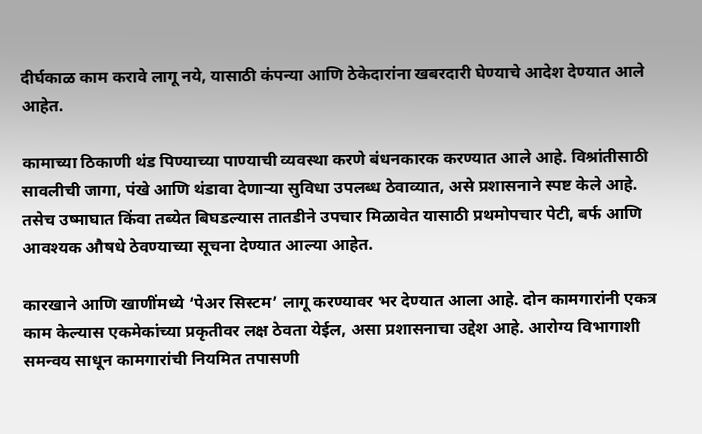दीर्घकाळ काम करावे लागू नये, यासाठी कंपन्या आणि ठेकेदारांना खबरदारी घेण्याचे आदेश देण्यात आले आहेत.

कामाच्या ठिकाणी थंड पिण्याच्या पाण्याची व्यवस्था करणे बंधनकारक करण्यात आले आहे. विश्रांतीसाठी सावलीची जागा, पंखे आणि थंडावा देणाऱ्या सुविधा उपलब्ध ठेवाव्यात, असे प्रशासनाने स्पष्ट केले आहे. तसेच उष्माघात किंवा तब्येत बिघडल्यास तातडीने उपचार मिळावेत यासाठी प्रथमोपचार पेटी, बर्फ आणि आवश्यक औषधे ठेवण्याच्या सूचना देण्यात आल्या आहेत.

कारखाने आणि खाणींमध्ये ‘पेअर सिस्टम’ लागू करण्यावर भर देण्यात आला आहे. दोन कामगारांनी एकत्र काम केल्यास एकमेकांच्या प्रकृतीवर लक्ष ठेवता येईल, असा प्रशासनाचा उद्देश आहे. आरोग्य विभागाशी समन्वय साधून कामगारांची नियमित तपासणी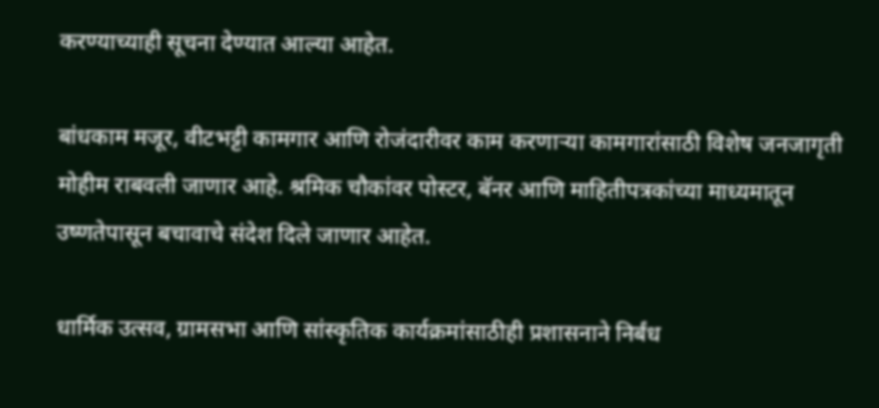करण्याच्याही सूचना देण्यात आल्या आहेत.

बांधकाम मजूर, वीटभट्टी कामगार आणि रोजंदारीवर काम करणाऱ्या कामगारांसाठी विशेष जनजागृती मोहीम राबवली जाणार आहे. श्रमिक चौकांवर पोस्टर, बॅनर आणि माहितीपत्रकांच्या माध्यमातून उष्णतेपासून बचावाचे संदेश दिले जाणार आहेत.

धार्मिक उत्सव, ग्रामसभा आणि सांस्कृतिक कार्यक्रमांसाठीही प्रशासनाने निर्बंध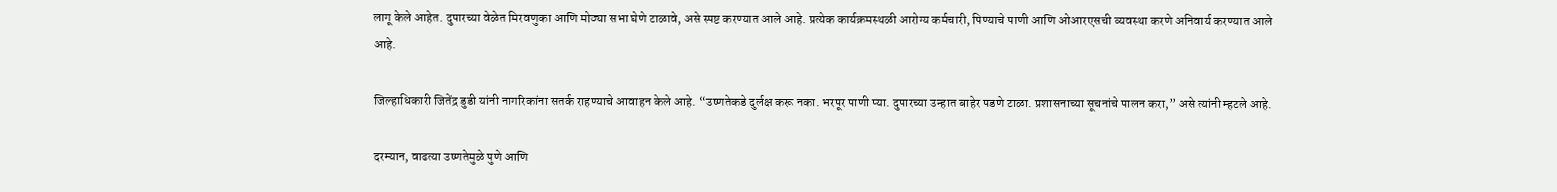लागू केले आहेत. दुपारच्या वेळेत मिरवणुका आणि मोठ्या सभा घेणे टाळावे, असे स्पष्ट करण्यात आले आहे. प्रत्येक कार्यक्रमस्थळी आरोग्य कर्मचारी, पिण्याचे पाणी आणि ओआरएसची व्यवस्था करणे अनिवार्य करण्यात आले आहे.

जिल्हाधिकारी जितेंद्र डुडी यांनी नागरिकांना सतर्क राहण्याचे आवाहन केले आहे. “उष्णतेकडे दुर्लक्ष करू नका. भरपूर पाणी प्या. दुपारच्या उन्हात बाहेर पडणे टाळा. प्रशासनाच्या सूचनांचे पालन करा,” असे त्यांनी म्हटले आहे.

दरम्यान, वाढत्या उष्णतेमुळे पुणे आणि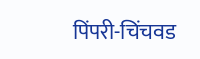पिंपरी-चिंचवड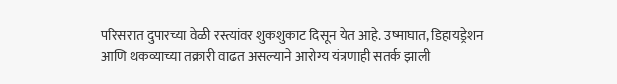परिसरात दुपारच्या वेळी रस्त्यांवर शुकशुकाट दिसून येत आहे. उष्माघात, डिहायड्रेशन आणि थकव्याच्या तक्रारी वाढत असल्याने आरोग्य यंत्रणाही सतर्क झाली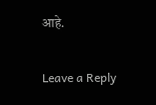आहे.

Leave a Reply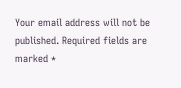Your email address will not be published. Required fields are marked *